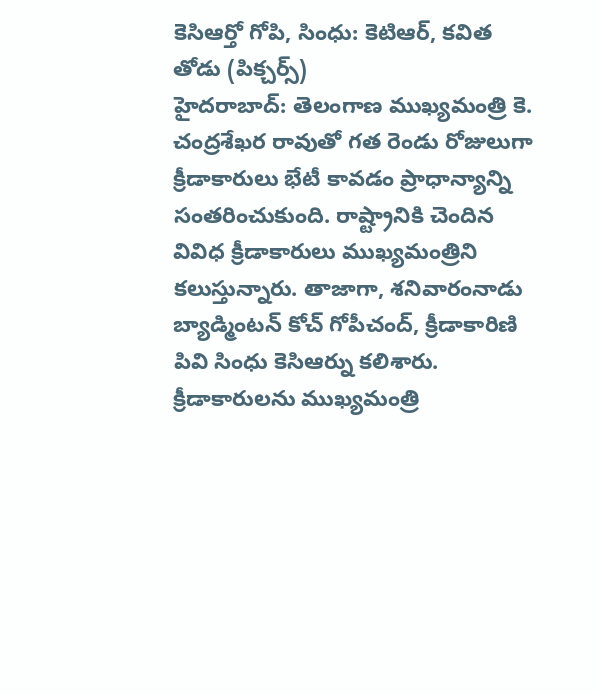కెసిఆర్తో గోపి, సింధు: కెటిఆర్, కవిత తోడు (పిక్చర్స్)
హైదరాబాద్: తెలంగాణ ముఖ్యమంత్రి కె. చంద్రశేఖర రావుతో గత రెండు రోజులుగా క్రీడాకారులు భేటీ కావడం ప్రాధాన్యాన్ని సంతరించుకుంది. రాష్ట్రానికి చెందిన వివిధ క్రీడాకారులు ముఖ్యమంత్రిని కలుస్తున్నారు. తాజాగా, శనివారంనాడు బ్యాడ్మింటన్ కోచ్ గోపీచంద్, క్రీడాకారిణి పివి సింధు కెసిఆర్ను కలిశారు.
క్రీడాకారులను ముఖ్యమంత్రి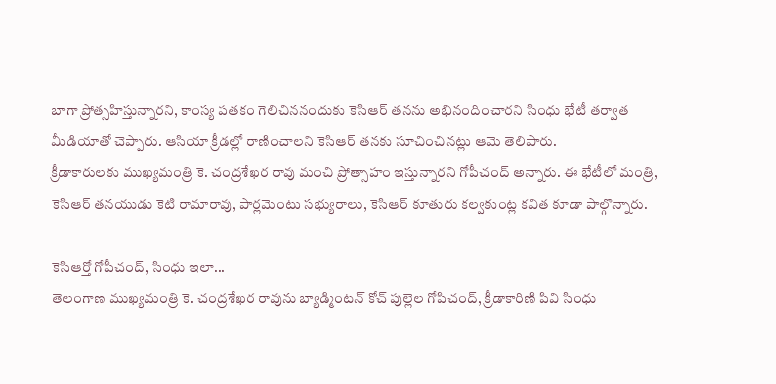బాగా ప్రోత్సహిస్తున్నారని, కాంస్య పతకం గెలిచిననందుకు కెసిఆర్ తనను అభినందించారని సింధు భేటీ తర్వాత మీడియాతో చెప్పారు. ఆసియా క్రీడల్లో రాణించాలని కెసిఆర్ తనకు సూచించినట్లు ఆమె తెలిపారు.
క్రీడాకారులకు ముఖ్యమంత్రి కె. చంద్రశేఖర రావు మంచి ప్రోత్సాహం ఇస్తున్నారని గోపీచంద్ అన్నారు. ఈ భేటీలో మంత్రి, కెసిఆర్ తనయుడు కెటి రామారావు, పార్లమెంటు సభ్యురాలు, కెసిఆర్ కూతురు కల్వకుంట్ల కవిత కూడా పాల్గొన్నారు.

కెసిఆర్తో గోపీచంద్, సింధు ఇలా...
తెలంగాణ ముఖ్యమంత్రి కె. చంద్రశేఖర రావును బ్యాడ్మింటన్ కోచ్ పుల్లెల గోపిచంద్, క్రీడాకారిణి పివి సింధు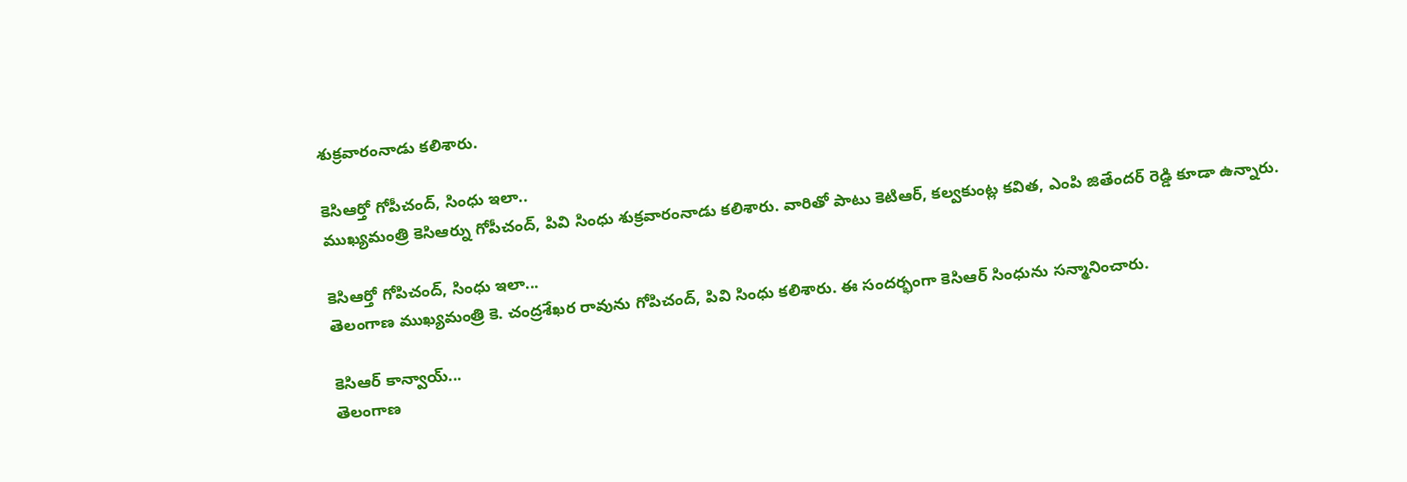శుక్రవారంనాడు కలిశారు.

కెసిఆర్తో గోపీచంద్, సింధు ఇలా..
ముఖ్యమంత్రి కెసిఆర్ను గోపీచంద్, పివి సింధు శుక్రవారంనాడు కలిశారు. వారితో పాటు కెటిఆర్, కల్వకుంట్ల కవిత, ఎంపి జితేందర్ రెడ్డి కూడా ఉన్నారు.

కెసిఆర్తో గోపిచంద్, సింధు ఇలా...
తెలంగాణ ముఖ్యమంత్రి కె. చంద్రశేఖర రావును గోపిచంద్, పివి సింధు కలిశారు. ఈ సందర్భంగా కెసిఆర్ సింధును సన్మానించారు.

కెసిఆర్ కాన్వాయ్...
తెలంగాణ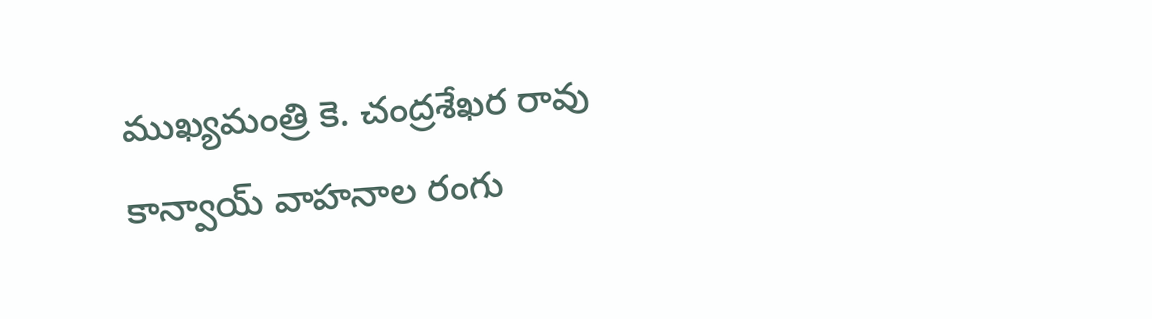ముఖ్యమంత్రి కె. చంద్రశేఖర రావు కాన్వాయ్ వాహనాల రంగు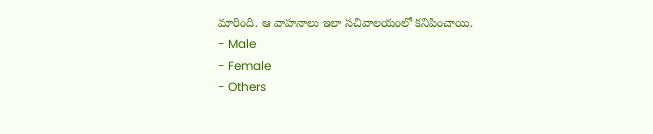మారింది. ఆ వాహనాలు ఇలా సచివాలయంలో కనిపించాయి.
- Male
- Female
- Others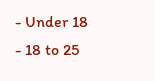- Under 18
- 18 to 25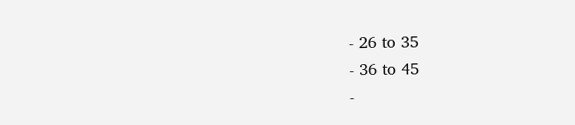- 26 to 35
- 36 to 45
-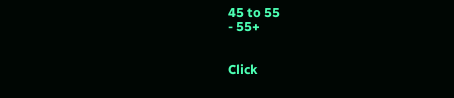45 to 55
- 55+


Click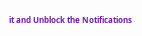it and Unblock the Notifications